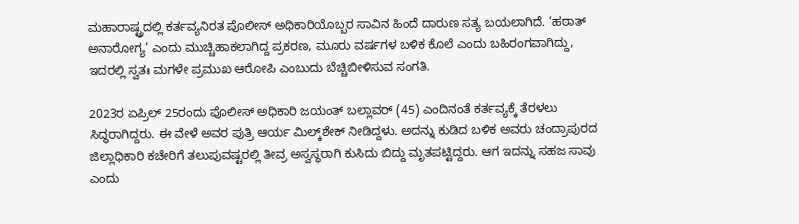ಮಹಾರಾಷ್ಟ್ರದಲ್ಲಿ ಕರ್ತವ್ಯನಿರತ ಪೊಲೀಸ್ ಅಧಿಕಾರಿಯೊಬ್ಬರ ಸಾವಿನ ಹಿಂದೆ ದಾರುಣ ಸತ್ಯ ಬಯಲಾಗಿದೆ. ‘ಹಠಾತ್ ಅನಾರೋಗ್ಯ’ ಎಂದು ಮುಚ್ಚಿಹಾಕಲಾಗಿದ್ದ ಪ್ರಕರಣ, ಮೂರು ವರ್ಷಗಳ ಬಳಿಕ ಕೊಲೆ ಎಂದು ಬಹಿರಂಗವಾಗಿದ್ದು, ಇದರಲ್ಲಿ ಸ್ವತಃ ಮಗಳೇ ಪ್ರಮುಖ ಆರೋಪಿ ಎಂಬುದು ಬೆಚ್ಚಿಬೀಳಿಸುವ ಸಂಗತಿ.

2023ರ ಏಪ್ರಿಲ್ 25ರಂದು ಪೊಲೀಸ್ ಅಧಿಕಾರಿ ಜಯಂತ್ ಬಲ್ಲಾವರ್ (45) ಎಂದಿನಂತೆ ಕರ್ತವ್ಯಕ್ಕೆ ತೆರಳಲು ಸಿದ್ಧರಾಗಿದ್ದರು. ಈ ವೇಳೆ ಅವರ ಪುತ್ರಿ ಆರ್ಯ ಮಿಲ್ಕ್‌ಶೇಕ್ ನೀಡಿದ್ದಳು. ಅದನ್ನು ಕುಡಿದ ಬಳಿಕ ಅವರು ಚಂದ್ರಾಪುರದ ಜಿಲ್ಲಾಧಿಕಾರಿ ಕಚೇರಿಗೆ ತಲುಪುವಷ್ಟರಲ್ಲಿ ತೀವ್ರ ಅಸ್ವಸ್ಥರಾಗಿ ಕುಸಿದು ಬಿದ್ದು ಮೃತಪಟ್ಟಿದ್ದರು. ಆಗ ಇದನ್ನು ಸಹಜ ಸಾವು ಎಂದು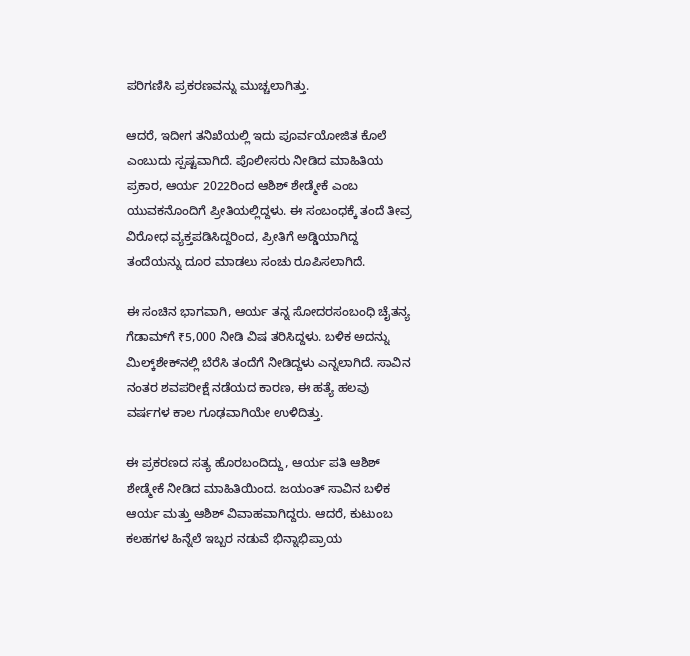ಪರಿಗಣಿಸಿ ಪ್ರಕರಣವನ್ನು ಮುಚ್ಚಲಾಗಿತ್ತು.

ಆದರೆ, ಇದೀಗ ತನಿಖೆಯಲ್ಲಿ ಇದು ಪೂರ್ವಯೋಜಿತ ಕೊಲೆ ಎಂಬುದು ಸ್ಪಷ್ಟವಾಗಿದೆ. ಪೊಲೀಸರು ನೀಡಿದ ಮಾಹಿತಿಯ ಪ್ರಕಾರ, ಆರ್ಯ 2022ರಿಂದ ಆಶಿಶ್ ಶೇಡ್ಮೇಕೆ ಎಂಬ ಯುವಕನೊಂದಿಗೆ ಪ್ರೀತಿಯಲ್ಲಿದ್ದಳು. ಈ ಸಂಬಂಧಕ್ಕೆ ತಂದೆ ತೀವ್ರ ವಿರೋಧ ವ್ಯಕ್ತಪಡಿಸಿದ್ದರಿಂದ, ಪ್ರೀತಿಗೆ ಅಡ್ಡಿಯಾಗಿದ್ದ ತಂದೆಯನ್ನು ದೂರ ಮಾಡಲು ಸಂಚು ರೂಪಿಸಲಾಗಿದೆ.

ಈ ಸಂಚಿನ ಭಾಗವಾಗಿ, ಆರ್ಯ ತನ್ನ ಸೋದರಸಂಬಂಧಿ ಚೈತನ್ಯ ಗೆಡಾಮ್‌ಗೆ ₹5,000 ನೀಡಿ ವಿಷ ತರಿಸಿದ್ದಳು. ಬಳಿಕ ಅದನ್ನು ಮಿಲ್ಕ್‌ಶೇಕ್‌ನಲ್ಲಿ ಬೆರೆಸಿ ತಂದೆಗೆ ನೀಡಿದ್ದಳು ಎನ್ನಲಾಗಿದೆ. ಸಾವಿನ ನಂತರ ಶವಪರೀಕ್ಷೆ ನಡೆಯದ ಕಾರಣ, ಈ ಹತ್ಯೆ ಹಲವು ವರ್ಷಗಳ ಕಾಲ ಗೂಢವಾಗಿಯೇ ಉಳಿದಿತ್ತು.

ಈ ಪ್ರಕರಣದ ಸತ್ಯ ಹೊರಬಂದಿದ್ದು, ಆರ್ಯ ಪತಿ ಆಶಿಶ್ ಶೇಡ್ಮೇಕೆ ನೀಡಿದ ಮಾಹಿತಿಯಿಂದ. ಜಯಂತ್ ಸಾವಿನ ಬಳಿಕ ಆರ್ಯ ಮತ್ತು ಆಶಿಶ್ ವಿವಾಹವಾಗಿದ್ದರು. ಆದರೆ, ಕುಟುಂಬ ಕಲಹಗಳ ಹಿನ್ನೆಲೆ ಇಬ್ಬರ ನಡುವೆ ಭಿನ್ನಾಭಿಪ್ರಾಯ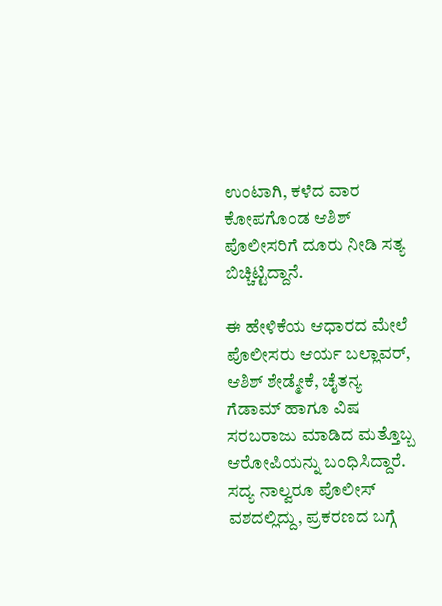ಉಂಟಾಗಿ, ಕಳೆದ ವಾರ ಕೋಪಗೊಂಡ ಆಶಿಶ್ ಪೊಲೀಸರಿಗೆ ದೂರು ನೀಡಿ ಸತ್ಯ ಬಿಚ್ಚಿಟ್ಟಿದ್ದಾನೆ.

ಈ ಹೇಳಿಕೆಯ ಆಧಾರದ ಮೇಲೆ ಪೊಲೀಸರು ಆರ್ಯ ಬಲ್ಲಾವರ್, ಆಶಿಶ್ ಶೇಡ್ಮೇಕೆ, ಚೈತನ್ಯ ಗೆಡಾಮ್ ಹಾಗೂ ವಿಷ ಸರಬರಾಜು ಮಾಡಿದ ಮತ್ತೊಬ್ಬ ಆರೋಪಿಯನ್ನು ಬಂಧಿಸಿದ್ದಾರೆ. ಸದ್ಯ ನಾಲ್ವರೂ ಪೊಲೀಸ್ ವಶದಲ್ಲಿದ್ದು, ಪ್ರಕರಣದ ಬಗ್ಗೆ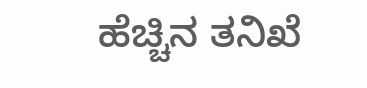ಹೆಚ್ಚಿನ ತನಿಖೆ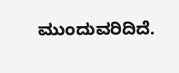ಮುಂದುವರಿದಿದೆ.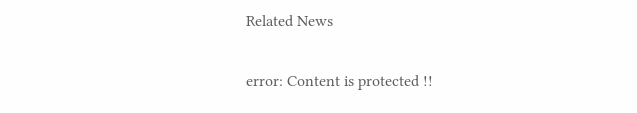Related News

error: Content is protected !!